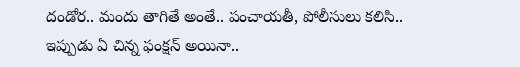దండోర.. మందు తాగితే అంతే.. పంచాయతీ, పోలీసులు కలిసి..
ఇప్పుడు ఏ చిన్న ఫంక్షన్ అయినా..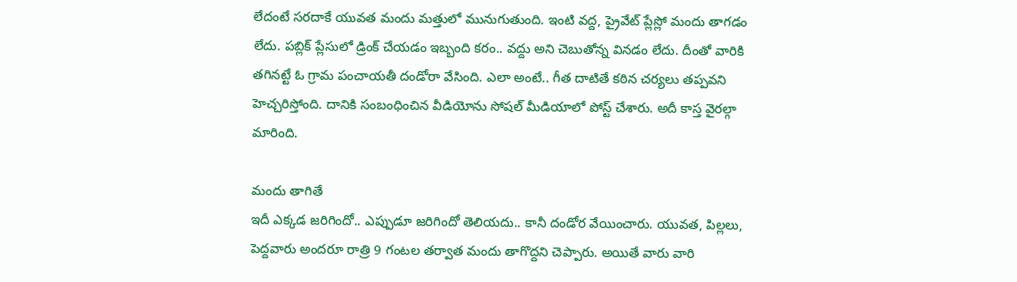లేదంటే సరదాకే యువత మందు మత్తులో మునుగుతుంది. ఇంటి వద్ద, ప్రైవేట్ ప్లేస్లో మందు తాగడం లేదు. పబ్లిక్ ప్లేసులో డ్రింక్ చేయడం ఇబ్బంది కరం.. వద్దు అని చెబుతోన్న వినడం లేదు. దీంతో వారికి తగినట్టే ఓ గ్రామ పంచాయతీ దండోరా వేసింది. ఎలా అంటే.. గీత దాటితే కఠిన చర్యలు తప్పవని హెచ్చరిస్తోంది. దానికి సంబంధించిన వీడియోను సోషల్ మీడియాలో పోస్ట్ చేశారు. అదీ కాస్త వైరల్గా మారింది.

మందు తాగితే
ఇదీ ఎక్కడ జరిగిందో.. ఎప్పుడూ జరిగిందో తెలియదు.. కానీ దండోర వేయించారు. యువత, పిల్లలు, పెద్దవారు అందరూ రాత్రి 9 గంటల తర్వాత మందు తాగొద్దని చెప్పారు. అయితే వారు వారి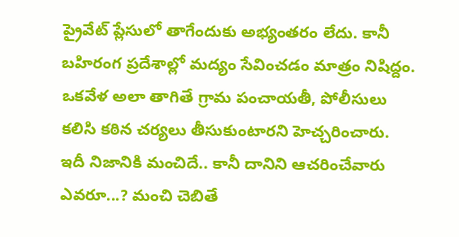ప్రైవేట్ ప్లేసులో తాగేందుకు అభ్యంతరం లేదు. కానీ బహిరంగ ప్రదేశాల్లో మద్యం సేవించడం మాత్రం నిషిద్దం. ఒకవేళ అలా తాగితే గ్రామ పంచాయతీ, పోలీసులు కలిసి కఠిన చర్యలు తీసుకుంటారని హెచ్చరించారు. ఇదీ నిజానికి మంచిదే.. కానీ దానిని ఆచరించేవారు ఎవరూ...? మంచి చెబితే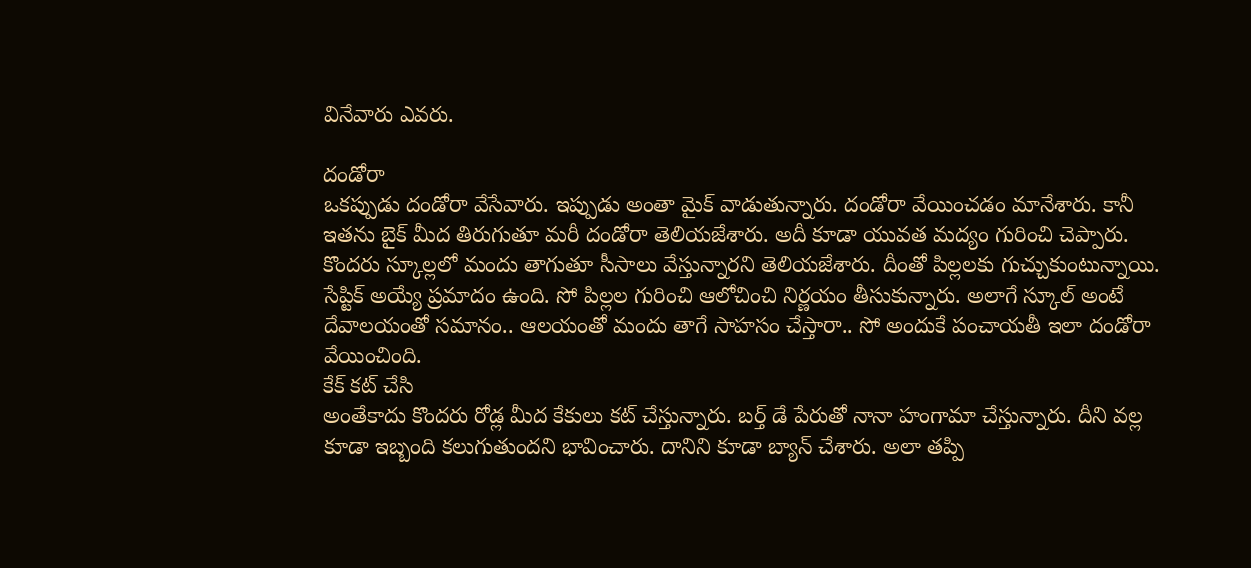వినేవారు ఎవరు.

దండోరా
ఒకప్పుడు దండోరా వేసేవారు. ఇప్పుడు అంతా మైక్ వాడుతున్నారు. దండోరా వేయించడం మానేశారు. కానీ ఇతను బైక్ మీద తిరుగుతూ మరీ దండోరా తెలియజేశారు. అదీ కూడా యువత మద్యం గురించి చెప్పారు. కొందరు స్కూల్లలో మందు తాగుతూ సీసాలు వేస్తున్నారని తెలియజేశారు. దీంతో పిల్లలకు గుచ్చుకుంటున్నాయి. సేప్టిక్ అయ్యే ప్రమాదం ఉంది. సో పిల్లల గురించి ఆలోచించి నిర్ణయం తీసుకున్నారు. అలాగే స్కూల్ అంటే దేవాలయంతో సమానం.. ఆలయంతో మందు తాగే సాహసం చేస్తారా.. సో అందుకే పంచాయతీ ఇలా దండోరా వేయించింది.
కేక్ కట్ చేసి
అంతేకాదు కొందరు రోడ్ల మీద కేకులు కట్ చేస్తున్నారు. బర్త్ డే పేరుతో నానా హంగామా చేస్తున్నారు. దీని వల్ల కూడా ఇబ్బంది కలుగుతుందని భావించారు. దానిని కూడా బ్యాన్ చేశారు. అలా తప్పి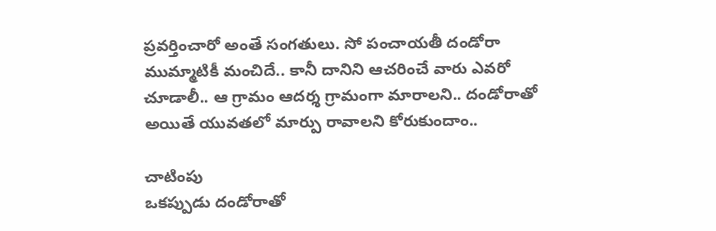ప్రవర్తించారో అంతే సంగతులు. సో పంచాయతీ దండోరా ముమ్మాటికీ మంచిదే.. కానీ దానిని ఆచరించే వారు ఎవరో చూడాలీ.. ఆ గ్రామం ఆదర్శ గ్రామంగా మారాలని.. దండోరాతో అయితే యువతలో మార్పు రావాలని కోరుకుందాం..

చాటింపు
ఒకప్పుడు దండోరాతో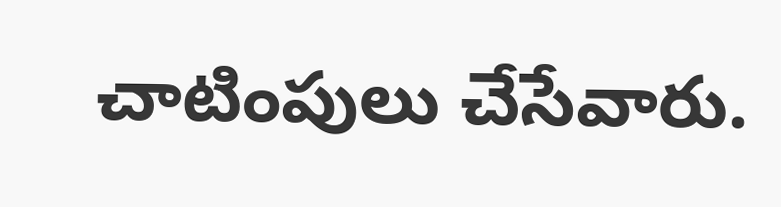చాటింపులు చేసేవారు.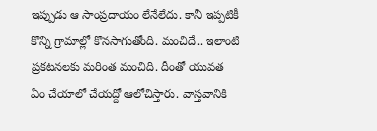ఇప్పుడు ఆ సాంప్రదాయం లేనేలేదు. కానీ ఇప్పటికీ కొన్ని గ్రామాల్లో కొనసాగుతోంది. మంచిదే.. ఇలాంటి ప్రకటనలకు మరింత మంచిది. దీంతో యువత ఏం చేయాలో చేయద్దో ఆలోచిస్తారు. వాస్తవానికి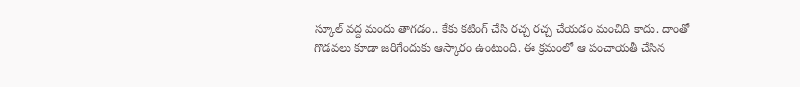స్కూల్ వద్ద మందు తాగడం.. కేకు కటింగ్ చేసి రచ్చ రచ్చ చేయడం మంచిది కాదు. దాంతో గొడవలు కూడా జరిగేందుకు ఆస్కారం ఉంటుంది. ఈ క్రమంలో ఆ పంచాయతీ చేసిన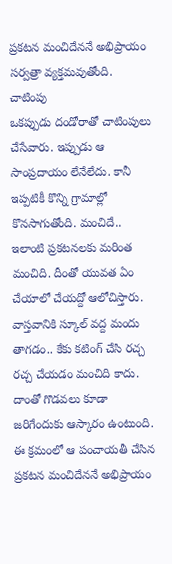ప్రకటన మంచిదేననే అభిప్రాయం సర్వత్రా వ్యక్తమవుతోంది.
చాటింపు
ఒకప్పుడు దండోరాతో చాటింపులు చేసేవారు. ఇప్పుడు ఆ సాంప్రదాయం లేనేలేదు. కానీ ఇప్పటికీ కొన్ని గ్రామాల్లో కొనసాగుతోంది. మంచిదే.. ఇలాంటి ప్రకటనలకు మరింత మంచిది. దీంతో యువత ఏం చేయాలో చేయద్దో ఆలోచిస్తారు. వాస్తవానికి స్కూల్ వద్ద మందు తాగడం.. కేకు కటింగ్ చేసి రచ్చ రచ్చ చేయడం మంచిది కాదు. దాంతో గొడవలు కూడా జరిగేందుకు ఆస్కారం ఉంటుంది. ఈ క్రమంలో ఆ పంచాయతీ చేసిన ప్రకటన మంచిదేననే అభిప్రాయం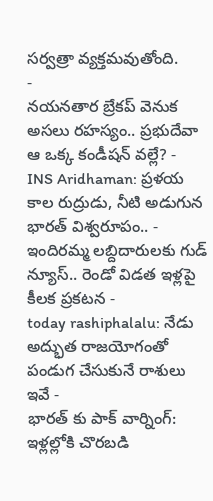సర్వత్రా వ్యక్తమవుతోంది.
-
నయనతార బ్రేకప్ వెనుక అసలు రహస్యం.. ప్రభుదేవా ఆ ఒక్క కండీషన్ వల్లే? -
INS Aridhaman: ప్రళయ కాల రుద్రుడు, నీటి అడుగున భారత్ విశ్వరూపం.. -
ఇందిరమ్మ లబ్దిదారులకు గుడ్ న్యూస్.. రెండో విడత ఇళ్లపై కీలక ప్రకటన -
today rashiphalalu: నేడు అద్భుత రాజయోగంతో పండుగ చేసుకునే రాశులు ఇవే -
భారత్ కు పాక్ వార్నింగ్: ఇళ్లల్లోకి చొరబడి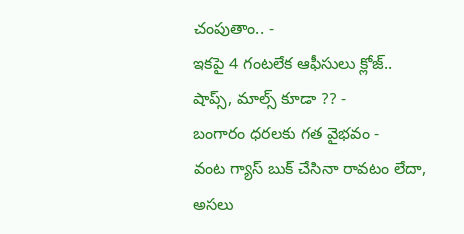చంపుతాం.. -
ఇకపై 4 గంటలేక ఆఫీసులు క్లోజ్.. షాప్స్, మాల్స్ కూడా ?? -
బంగారం ధరలకు గత వైభవం -
వంట గ్యాస్ బుక్ చేసినా రావటం లేదా, అసలు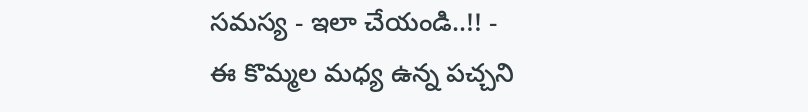సమస్య - ఇలా చేయండి..!! -
ఈ కొమ్మల మధ్య ఉన్న పచ్చని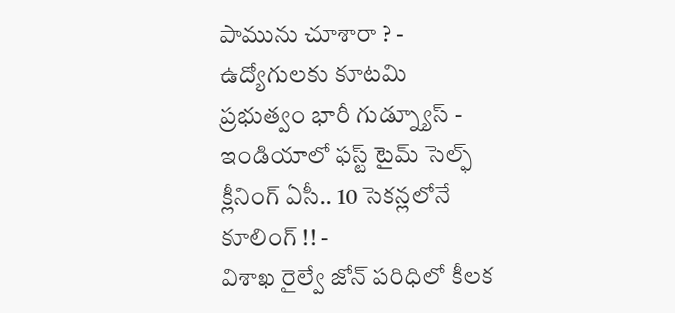పామును చూశారా ? -
ఉద్యోగులకు కూటమి ప్రభుత్వం భారీ గుడ్న్యూస్ -
ఇండియాలో ఫస్ట్ టైమ్ సెల్ఫ్ క్లీనింగ్ ఏసీ.. 10 సెకన్లలోనే కూలింగ్ !! -
విశాఖ రైల్వే జోన్ పరిధిలో కీలక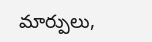మార్పులు,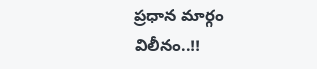ప్రధాన మార్గం విలీనం..!!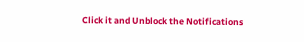Click it and Unblock the Notifications